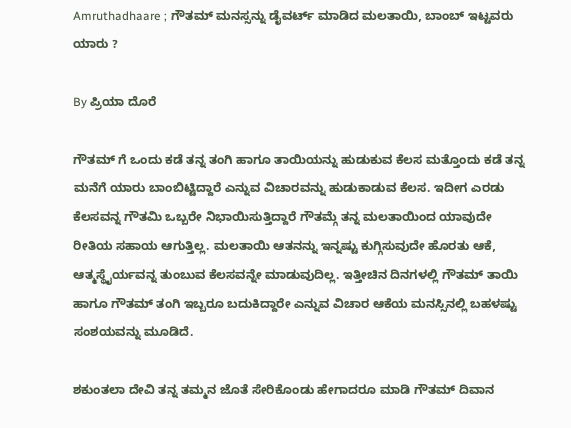Amruthadhaare ; ಗೌತಮ್ ಮನಸ್ಸನ್ನು ಡೈವರ್ಟ್ ಮಾಡಿದ ಮಲತಾಯಿ, ಬಾಂಬ್ ಇಟ್ಟವರು ಯಾರು ?

By ಪ್ರಿಯಾ ದೊರೆ

ಗೌತಮ್ ಗೆ ಒಂದು ಕಡೆ ತನ್ನ ತಂಗಿ ಹಾಗೂ ತಾಯಿಯನ್ನು ಹುಡುಕುವ ಕೆಲಸ ಮತ್ತೊಂದು ಕಡೆ ತನ್ನ ಮನೆಗೆ ಯಾರು ಬಾಂಬಿಟ್ಟಿದ್ದಾರೆ ಎನ್ನುವ ವಿಚಾರವನ್ನು ಹುಡುಕಾಡುವ ಕೆಲಸ. ಇದೀಗ ಎರಡು ಕೆಲಸವನ್ನ ಗೌತಮಿ ಒಬ್ಬರೇ ನಿಭಾಯಿಸುತ್ತಿದ್ದಾರೆ ಗೌತಮ್ಗೆ ತನ್ನ ಮಲತಾಯಿಂದ ಯಾವುದೇ ರೀತಿಯ ಸಹಾಯ ಆಗುತ್ತಿಲ್ಲ. ಮಲತಾಯಿ ಆತನನ್ನು ಇನ್ನಷ್ಟು ಕುಗ್ಗಿಸುವುದೇ ಹೊರತು ಆಕೆ, ಆತ್ಮಸ್ಥೈರ್ಯವನ್ನ ತುಂಬುವ ಕೆಲಸವನ್ನೇ ಮಾಡುವುದಿಲ್ಲ. ಇತ್ತೀಚಿನ ದಿನಗಳಲ್ಲಿ ಗೌತಮ್ ತಾಯಿ ಹಾಗೂ ಗೌತಮ್ ತಂಗಿ ಇಬ್ಬರೂ ಬದುಕಿದ್ದಾರೇ ಎನ್ನುವ ವಿಚಾರ ಆಕೆಯ ಮನಸ್ಸಿನಲ್ಲಿ ಬಹಳಷ್ಟು ಸಂಶಯವನ್ನು ಮೂಡಿದೆ.

ಶಕುಂತಲಾ ದೇವಿ ತನ್ನ ತಮ್ಮನ ಜೊತೆ ಸೇರಿಕೊಂಡು ಹೇಗಾದರೂ ಮಾಡಿ ಗೌತಮ್ ದಿವಾನ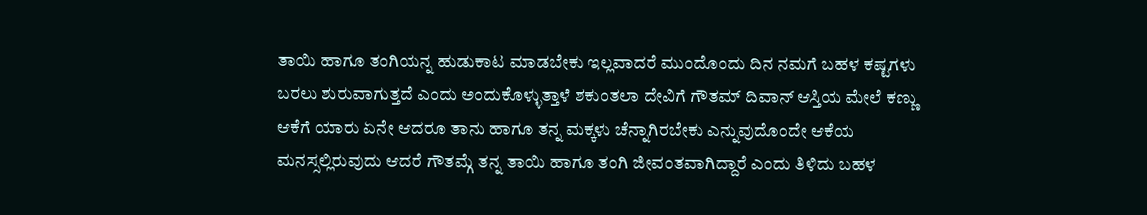ತಾಯಿ ಹಾಗೂ ತಂಗಿಯನ್ನ ಹುಡುಕಾಟ ಮಾಡಬೇಕು ಇಲ್ಲವಾದರೆ ಮುಂದೊಂದು ದಿನ ನಮಗೆ ಬಹಳ ಕಷ್ಟಗಳು ಬರಲು ಶುರುವಾಗುತ್ತದೆ ಎಂದು ಅಂದುಕೊಳ್ಳುತ್ತಾಳೆ ಶಕುಂತಲಾ ದೇವಿಗೆ ಗೌತಮ್ ದಿವಾನ್ ಆಸ್ತಿಯ ಮೇಲೆ ಕಣ್ಣು ಆಕೆಗೆ ಯಾರು ಏನೇ ಆದರೂ ತಾನು ಹಾಗೂ ತನ್ನ ಮಕ್ಕಳು ಚೆನ್ನಾಗಿರಬೇಕು ಎನ್ನುವುದೊಂದೇ ಆಕೆಯ ಮನಸ್ಸಲ್ಲಿರುವುದು ಆದರೆ ಗೌತಮ್ಗೆ ತನ್ನ ತಾಯಿ ಹಾಗೂ ತಂಗಿ ಜೀವಂತವಾಗಿದ್ದಾರೆ ಎಂದು ತಿಳಿದು ಬಹಳ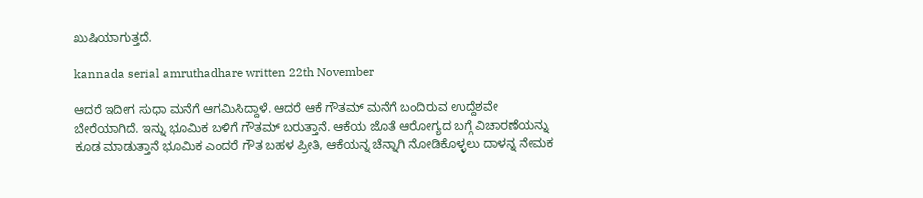ಖುಷಿಯಾಗುತ್ತದೆ.

kannada serial amruthadhare written 22th November

ಆದರೆ ಇದೀಗ ಸುಧಾ ಮನೆಗೆ ಆಗಮಿಸಿದ್ದಾಳೆ. ಆದರೆ ಆಕೆ ಗೌತಮ್ ಮನೆಗೆ ಬಂದಿರುವ ಉದ್ದೆಶವೇ ಬೇರೆಯಾಗಿದೆ. ಇನ್ನು ಭೂಮಿಕ ಬಳಿಗೆ ಗೌತಮ್ ಬರುತ್ತಾನೆ. ಆಕೆಯ ಜೊತೆ ಆರೋಗ್ಯದ ಬಗ್ಗೆ ವಿಚಾರಣೆಯನ್ನು ಕೂಡ ಮಾಡುತ್ತಾನೆ ಭೂಮಿಕ ಎಂದರೆ ಗೌತ ಬಹಳ ಪ್ರೀತಿ, ಆಕೆಯನ್ನ ಚೆನ್ನಾಗಿ ನೋಡಿಕೊಳ್ಳಲು ದಾಳನ್ನ ನೇಮಕ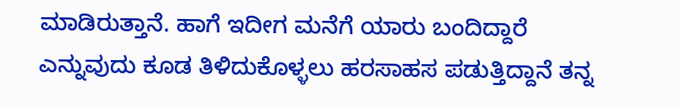ಮಾಡಿರುತ್ತಾನೆ. ಹಾಗೆ ಇದೀಗ ಮನೆಗೆ ಯಾರು ಬಂದಿದ್ದಾರೆ ಎನ್ನುವುದು ಕೂಡ ತಿಳಿದುಕೊಳ್ಳಲು ಹರಸಾಹಸ ಪಡುತ್ತಿದ್ದಾನೆ ತನ್ನ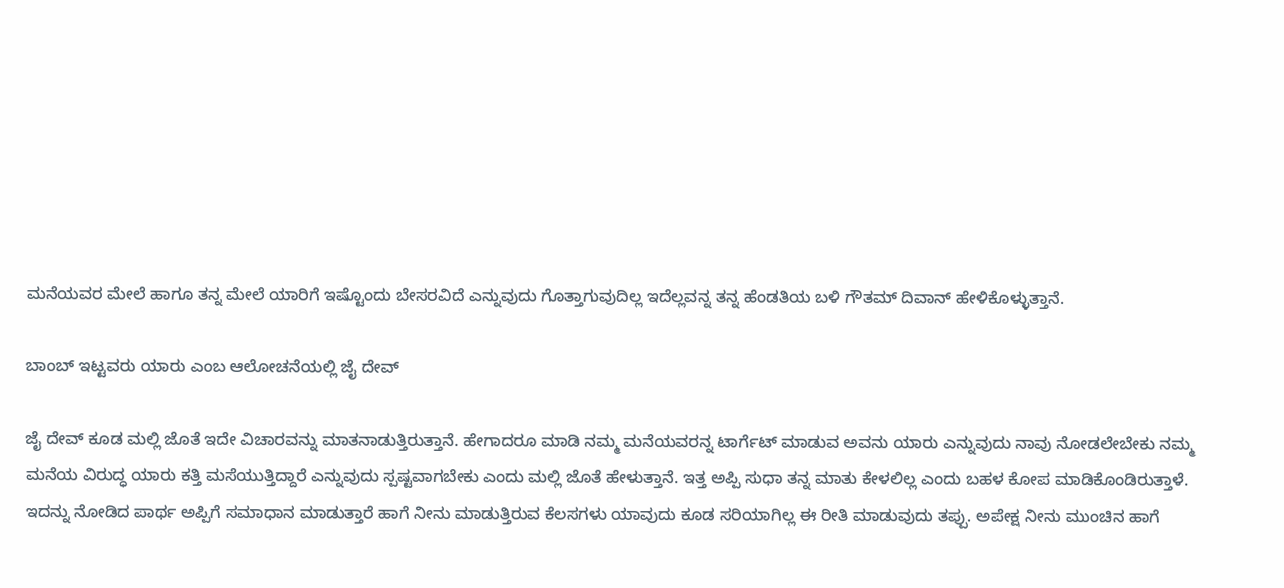ಮನೆಯವರ ಮೇಲೆ ಹಾಗೂ ತನ್ನ ಮೇಲೆ ಯಾರಿಗೆ ಇಷ್ಟೊಂದು ಬೇಸರವಿದೆ ಎನ್ನುವುದು ಗೊತ್ತಾಗುವುದಿಲ್ಲ ಇದೆಲ್ಲವನ್ನ ತನ್ನ ಹೆಂಡತಿಯ ಬಳಿ ಗೌತಮ್ ದಿವಾನ್ ಹೇಳಿಕೊಳ್ಳುತ್ತಾನೆ.

ಬಾಂಬ್ ಇಟ್ಟವರು ಯಾರು ಎಂಬ ಆಲೋಚನೆಯಲ್ಲಿ ಜೈ ದೇವ್

ಜೈ ದೇವ್ ಕೂಡ ಮಲ್ಲಿ ಜೊತೆ ಇದೇ ವಿಚಾರವನ್ನು ಮಾತನಾಡುತ್ತಿರುತ್ತಾನೆ. ಹೇಗಾದರೂ ಮಾಡಿ ನಮ್ಮ ಮನೆಯವರನ್ನ ಟಾರ್ಗೆಟ್ ಮಾಡುವ ಅವನು ಯಾರು ಎನ್ನುವುದು ನಾವು ನೋಡಲೇಬೇಕು ನಮ್ಮ ಮನೆಯ ವಿರುದ್ಧ ಯಾರು ಕತ್ತಿ ಮಸೆಯುತ್ತಿದ್ದಾರೆ ಎನ್ನುವುದು ಸ್ಪಷ್ಟವಾಗಬೇಕು ಎಂದು ಮಲ್ಲಿ ಜೊತೆ ಹೇಳುತ್ತಾನೆ. ಇತ್ತ ಅಪ್ಪಿ ಸುಧಾ ತನ್ನ ಮಾತು ಕೇಳಲಿಲ್ಲ ಎಂದು ಬಹಳ ಕೋಪ ಮಾಡಿಕೊಂಡಿರುತ್ತಾಳೆ. ಇದನ್ನು ನೋಡಿದ ಪಾರ್ಥ ಅಪ್ಪಿಗೆ ಸಮಾಧಾನ ಮಾಡುತ್ತಾರೆ ಹಾಗೆ ನೀನು ಮಾಡುತ್ತಿರುವ ಕೆಲಸಗಳು ಯಾವುದು ಕೂಡ ಸರಿಯಾಗಿಲ್ಲ ಈ ರೀತಿ ಮಾಡುವುದು ತಪ್ಪು. ಅಪೇಕ್ಷ ನೀನು ಮುಂಚಿನ ಹಾಗೆ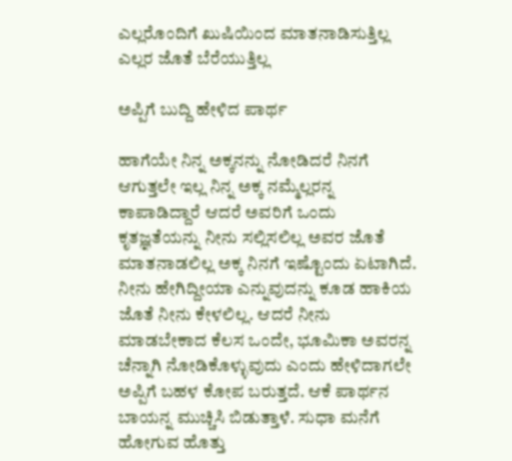ಎಲ್ಲರೊಂದಿಗೆ ಖುಷಿಯಿಂದ ಮಾತನಾಡಿಸುತ್ತಿಲ್ಲ ಎಲ್ಲರ ಜೊತೆ ಬೆರೆಯುತ್ತಿಲ್ಲ

ಅಪ್ಪಿಗೆ ಬುದ್ದಿ ಹೇಳಿದ ಪಾರ್ಥ

ಹಾಗೆಯೇ ನಿನ್ನ ಅಕ್ಕನನ್ನು ನೋಡಿದರೆ ನಿನಗೆ ಆಗುತ್ತಲೇ ಇಲ್ಲ ನಿನ್ನ ಅಕ್ಕ ನಮ್ಮೆಲ್ಲರನ್ನ ಕಾಪಾಡಿದ್ದಾರೆ ಆದರೆ ಅವರಿಗೆ ಒಂದು ಕೃತಜ್ಞತೆಯನ್ನು ನೀನು ಸಲ್ಲಿಸಲಿಲ್ಲ ಅವರ ಜೊತೆ ಮಾತನಾಡಲಿಲ್ಲ ಅಕ್ಕ ನಿನಗೆ ಇಷ್ಟೊಂದು ಏಟಾಗಿದೆ. ನೀನು ಹೇಗಿದ್ದೀಯಾ ಎನ್ನುವುದನ್ನು ಕೂಡ ಹಾಕಿಯ ಜೊತೆ ನೀನು ಕೇಳಲಿಲ್ಲ. ಆದರೆ ನೀನು ಮಾಡಬೇಕಾದ ಕೆಲಸ ಒಂದೇ, ಭೂಮಿಕಾ ಅವರನ್ನ ಚೆನ್ನಾಗಿ ನೋಡಿಕೊಳ್ಳುವುದು ಎಂದು ಹೇಳಿದಾಗಲೇ ಅಪ್ಪಿಗೆ ಬಹಳ ಕೋಪ ಬರುತ್ತದೆ. ಆಕೆ ಪಾರ್ಥನ ಬಾಯನ್ನ ಮುಚ್ಚಿಸಿ ಬಿಡುತ್ತಾಳೆ. ಸುಧಾ ಮನೆಗೆ ಹೋಗುವ ಹೊತ್ತು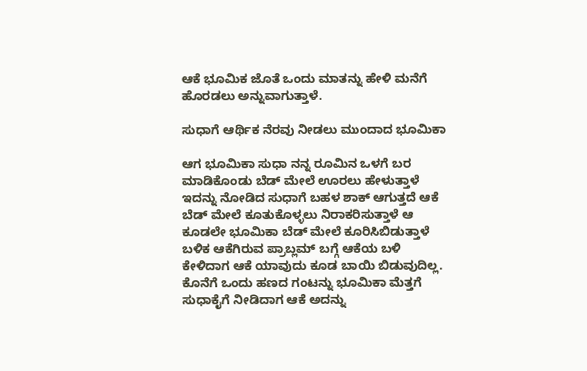ಆಕೆ ಭೂಮಿಕ ಜೊತೆ ಒಂದು ಮಾತನ್ನು ಹೇಳಿ ಮನೆಗೆ ಹೊರಡಲು ಅನ್ನುವಾಗುತ್ತಾಳೆ.

ಸುಧಾಗೆ ಆರ್ಥಿಕ ನೆರವು ನೀಡಲು ಮುಂದಾದ ಭೂಮಿಕಾ

ಆಗ ಭೂಮಿಕಾ ಸುಧಾ ನನ್ನ ರೂಮಿನ ಒಳಗೆ ಬರ ಮಾಡಿಕೊಂಡು ಬೆಡ್ ಮೇಲೆ ಊರಲು ಹೇಳುತ್ತಾಳೆ ಇದನ್ನು ನೋಡಿದ ಸುಧಾಗೆ ಬಹಳ ಶಾಕ್ ಆಗುತ್ತದೆ ಆಕೆ ಬೆಡ್ ಮೇಲೆ ಕೂತುಕೊಳ್ಳಲು ನಿರಾಕರಿಸುತ್ತಾಳೆ ಆ ಕೂಡಲೇ ಭೂಮಿಕಾ ಬೆಡ್ ಮೇಲೆ ಕೂರಿಸಿಬಿಡುತ್ತಾಳೆ ಬಳಿಕ ಆಕೆಗಿರುವ ಪ್ರಾಬ್ಲಮ್ ಬಗ್ಗೆ ಆಕೆಯ ಬಳಿ ಕೇಳಿದಾಗ ಆಕೆ ಯಾವುದು ಕೂಡ ಬಾಯಿ ಬಿಡುವುದಿಲ್ಲ. ಕೊನೆಗೆ ಒಂದು ಹಣದ ಗಂಟನ್ನು ಭೂಮಿಕಾ ಮೆತ್ತಗೆ ಸುಧಾಕೈಗೆ ನೀಡಿದಾಗ ಆಕೆ ಅದನ್ನು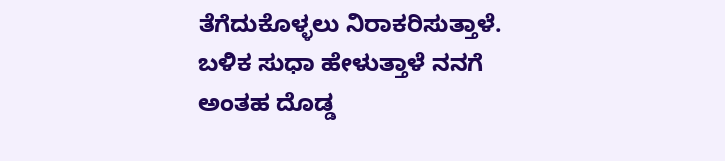ತೆಗೆದುಕೊಳ್ಳಲು ನಿರಾಕರಿಸುತ್ತಾಳೆ. ಬಳಿಕ ಸುಧಾ ಹೇಳುತ್ತಾಳೆ ನನಗೆ ಅಂತಹ ದೊಡ್ಡ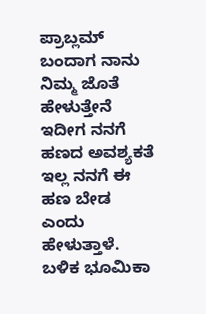ಪ್ರಾಬ್ಲಮ್ ಬಂದಾಗ ನಾನು ನಿಮ್ಮ ಜೊತೆ ಹೇಳುತ್ತೇನೆ ಇದೀಗ ನನಗೆ ಹಣದ ಅವಶ್ಯಕತೆ ಇಲ್ಲ ನನಗೆ ಈ ಹಣ ಬೇಡ ಎಂದು ಹೇಳುತ್ತಾಳೆ. ಬಳಿಕ ಭೂಮಿಕಾ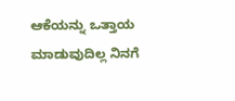ಆಕೆಯನ್ನು ಒತ್ತಾಯ ಮಾಡುವುದಿಲ್ಲ ನಿನಗೆ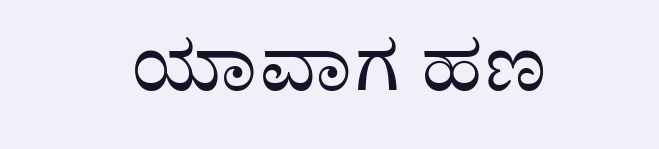ಯಾವಾಗ ಹಣ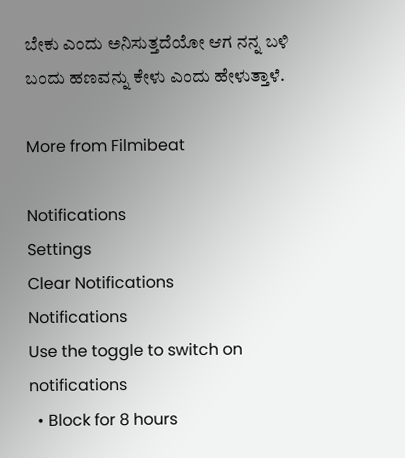ಬೇಕು ಎಂದು ಅನಿಸುತ್ತದೆಯೋ ಆಗ ನನ್ನ ಬಳಿ ಬಂದು ಹಣವನ್ನು ಕೇಳು ಎಂದು ಹೇಳುತ್ತಾಳೆ.

More from Filmibeat

Notifications
Settings
Clear Notifications
Notifications
Use the toggle to switch on notifications
  • Block for 8 hours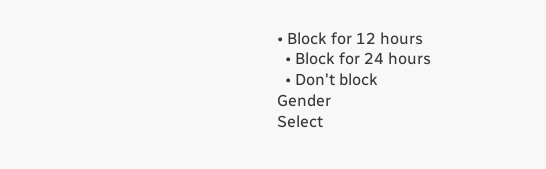• Block for 12 hours
  • Block for 24 hours
  • Don't block
Gender
Select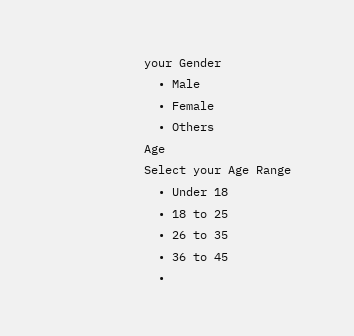your Gender
  • Male
  • Female
  • Others
Age
Select your Age Range
  • Under 18
  • 18 to 25
  • 26 to 35
  • 36 to 45
  •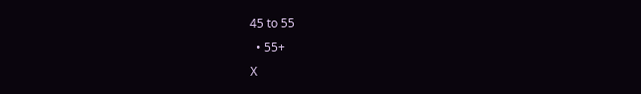45 to 55
  • 55+
X